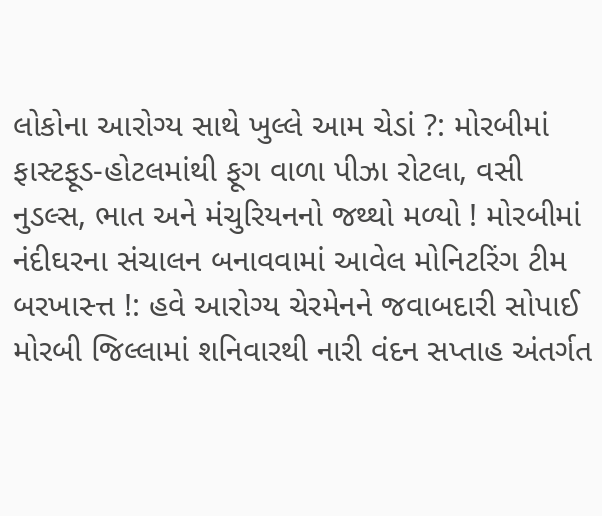લોકોના આરોગ્ય સાથે ખુલ્લે આમ ચેડાં ?: મોરબીમાં ફાસ્ટફૂડ-હોટલમાંથી ફૂગ વાળા પીઝા રોટલા, વસી નુડલ્સ, ભાત અને મંચુરિયનનો જથ્થો મળ્યો ! મોરબીમાં નંદીઘરના સંચાલન બનાવવામાં આવેલ મોનિટરિંગ ટીમ બરખાસ્ત્ત !: હવે આરોગ્ય ચેરમેનને જવાબદારી સોપાઈ મોરબી જિલ્લામાં શનિવારથી નારી વંદન સપ્તાહ અંતર્ગત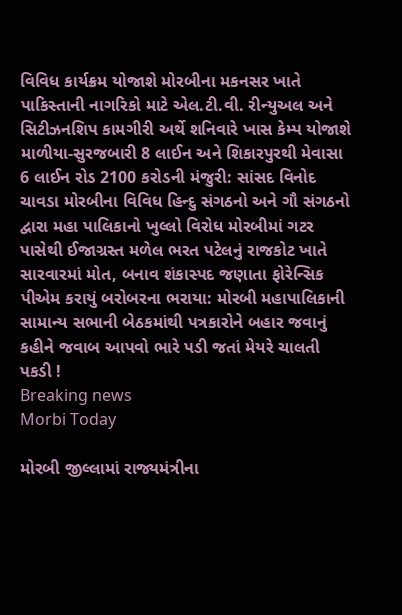વિવિધ કાર્યક્રમ યોજાશે મોરબીના મકનસર ખાતે પાકિસ્તાની નાગરિકો માટે એલ.ટી.વી. રીન્યુઅલ અને સિટીઝનશિપ કામગીરી અર્થે શનિવારે ખાસ કેમ્પ યોજાશે માળીયા-સુરજબારી 8 લાઈન અને શિકારપુરથી મેવાસા 6 લાઈન રોડ 2100 કરોડની મંજુરી: સાંસદ વિનોદ ચાવડા મોરબીના વિવિધ હિન્દુ સંગઠનો અને ગૌ સંગઠનો દ્વારા મહા પાલિકાનો ખુલ્લો વિરોધ મોરબીમાં ગટર પાસેથી ઈજાગ્રસ્ત મળેલ ભરત પટેલનું રાજકોટ ખાતે સારવારમાં મોત, બનાવ શંકાસ્પદ જણાતા ફોરેન્સિક પીએમ કરાયું બરોબરના ભરાયા: મોરબી મહાપાલિકાની સામાન્ય સભાની બેઠકમાંથી પત્રકારોને બહાર જવાનું કહીને જવાબ આપવો ભારે પડી જતાં મેયરે ચાલતી પકડી !
Breaking news
Morbi Today

મોરબી જીલ્લામાં રાજ્યમંત્રીના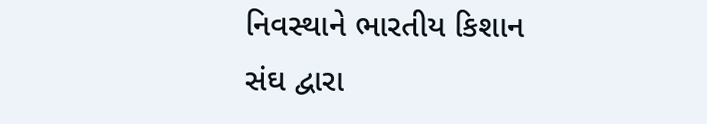નિવસ્થાને ભારતીય કિશાન સંઘ દ્વારા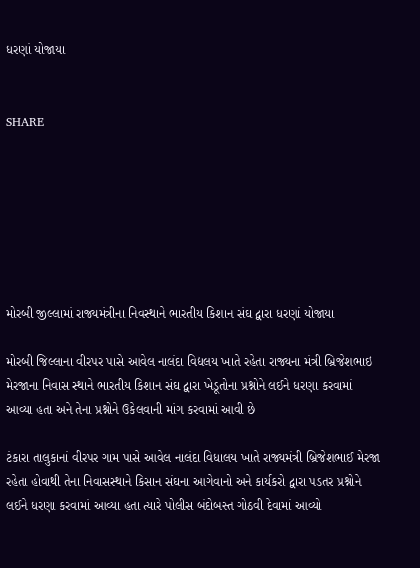ધરણાં યોજાયા


SHARE







મોરબી જીલ્લામાં રાજ્યમંત્રીના નિવસ્થાને ભારતીય કિશાન સંઘ દ્વારા ધરણાં યોજાયા

મોરબી જિલ્લાના વીરપર પાસે આવેલ નાલંદા વિદ્યલય ખાતે રહેતા રાજ્યના મંત્રી બ્રિજેશભાઇ મેરજાના નિવાસ સ્થાને ભારતીય કિશાન સંઘ દ્વારા ખેડૂતોના પ્રશ્નોને લઈને ધરણા કરવામાં આવ્યા હતા અને તેના પ્રશ્નોને ઉકેલવાની માંગ કરવામાં આવી છે

ટંકારા તાલુકાનાં વીરપર ગામ પાસે આવેલ નાલંદા વિધાલય ખાતે રાજ્યમંત્રી બ્રિજેશભાઈ મેરજા રહેતા હોવાથી તેના નિવાસસ્થાને કિસાન સંઘના આગેવાનો અને કાર્યકરો દ્વારા પડતર પ્રશ્નોને લઈને ધરણા કરવામાં આવ્યા હતા ત્યારે પોલીસ બંદોબસ્ત ગોઠવી દેવામાં આવ્યો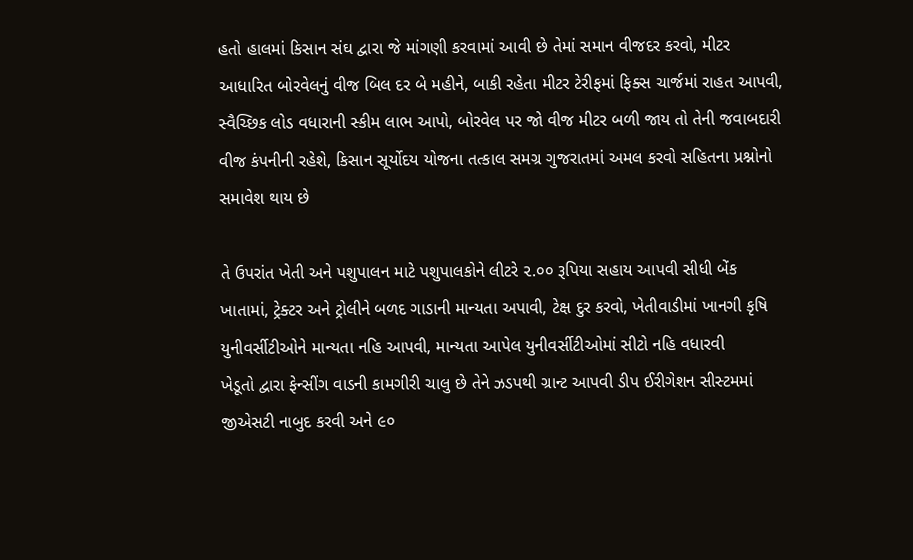હતો હાલમાં કિસાન સંઘ દ્વારા જે માંગણી કરવામાં આવી છે તેમાં સમાન વીજદર કરવો, મીટર આધારિત બોરવેલનું વીજ બિલ દર બે મહીને, બાકી રહેતા મીટર ટેરીફમાં ફિક્સ ચાર્જમાં રાહત આપવી, સ્વૈચ્છિક લોડ વધારાની સ્કીમ લાભ આપો, બોરવેલ પર જો વીજ મીટર બળી જાય તો તેની જવાબદારી વીજ કંપનીની રહેશે, કિસાન સૂર્યોદય યોજના તત્કાલ સમગ્ર ગુજરાતમાં અમલ કરવો સહિતના પ્રશ્નોનો  સમાવેશ થાય છે

તે ઉપરાંત ખેતી અને પશુપાલન માટે પશુપાલકોને લીટરે ૨.૦૦ રૂપિયા સહાય આપવી સીધી બેંક ખાતામાં, ટ્રેક્ટર અને ટ્રોલીને બળદ ગાડાની માન્યતા અપાવી, ટેક્ષ દુર કરવો, ખેતીવાડીમાં ખાનગી કૃષિ યુનીવર્સીટીઓને માન્યતા નહિ આપવી, માન્યતા આપેલ યુનીવર્સીટીઓમાં સીટો નહિ વધારવી
ખેડૂતો દ્વારા ફેન્સીંગ વાડની કામગીરી ચાલુ છે તેને ઝડપથી ગ્રાન્ટ આપવી ડીપ ઈરીગેશન સીસ્ટમમાં જીએસટી નાબુદ કરવી અને ૯૦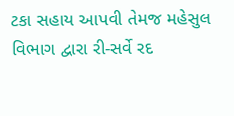ટકા સહાય આપવી તેમજ મહેસુલ વિભાગ દ્વારા રી-સર્વે રદ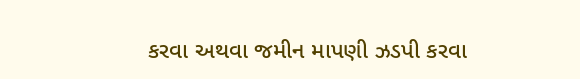કરવા અથવા જમીન માપણી ઝડપી કરવા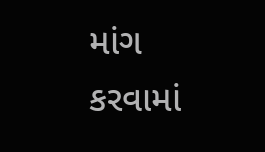માંગ કરવામાં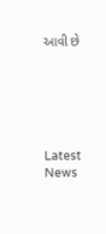આવી છે






Latest News